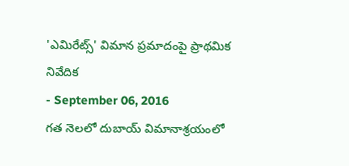'ఎమిరేట్స్' విమాన ప్రమాదంపై ప్రాథమిక నివేదిక
- September 06, 2016
గత నెలలో దుబాయ్ విమానాశ్రయంలో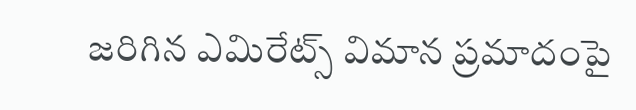జరిగిన ఎమిరేట్స్ విమాన ప్రమాదంపై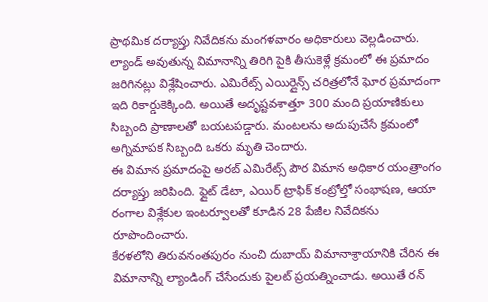ప్రాథమిక దర్యాప్తు నివేదికను మంగళవారం అధికారులు వెల్లడించారు. ల్యాండ్ అవుతున్న విమానాన్ని తిరిగి పైకి తీసుకెళ్లే క్రమంలో ఈ ప్రమాదం జరిగినట్లు విశ్లేషించారు. ఎమిరేట్స్ ఎయిర్లైన్స్ చరిత్రలోనే ఘోర ప్రమాదంగా ఇది రికార్డుకెక్కింది. అయితే అదృష్టవశాత్తూ 300 మంది ప్రయాణికులు సిబ్బంది ప్రాణాలతో బయటపడ్డారు. మంటలను అదుపుచేసే క్రమంలో అగ్నిమాపక సిబ్బంది ఒకరు మృతి చెందారు.
ఈ విమాన ప్రమాదంపై అరబ్ ఎమిరేట్స్ పౌర విమాన అధికార యంత్రాంగం దర్యాప్తు జరిపింది. ఫ్లైట్ డేటా, ఎయిర్ ట్రాఫిక్ కంట్రోల్తో సంభాషణ, ఆయా రంగాల విశ్లేకుల ఇంటర్వూలతో కూడిన 28 పేజీల నివేదికను రూపొందించారు.
కేరళలోని తిరువనంతపురం నుంచి దుబాయ్ విమానాశ్రాయానికి చేరిన ఈ విమానాన్ని ల్యాండింగ్ చేసేందుకు పైలట్ ప్రయత్నించాడు. అయితే రన్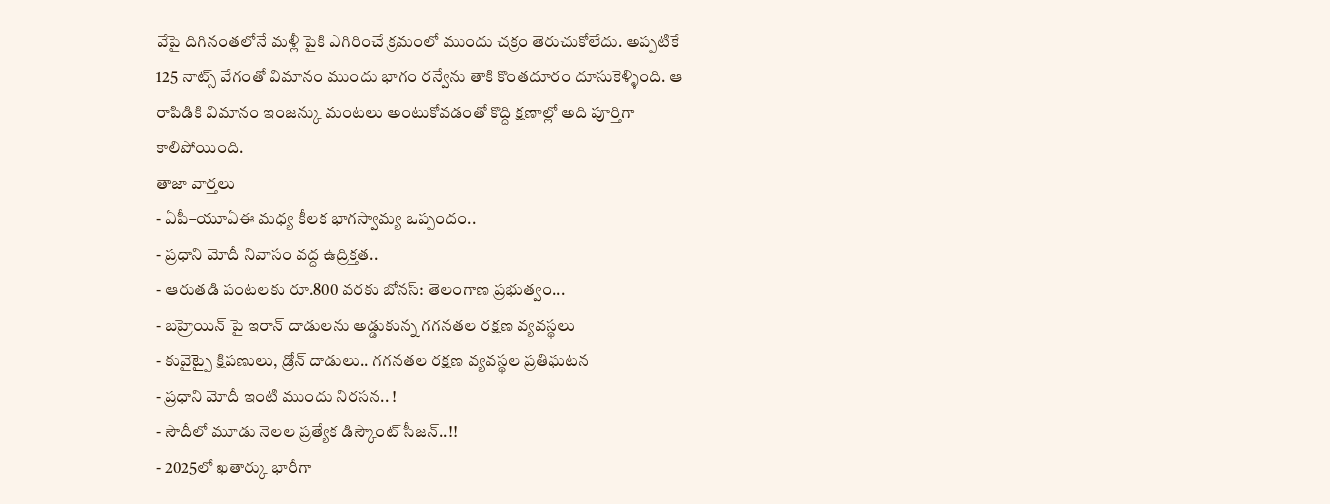వేపై దిగినంతలోనే మళ్లీ పైకి ఎగిరించే క్రమంలో ముందు చక్రం తెరుచుకోలేదు. అప్పటికే 125 నాట్స్ వేగంతో విమానం ముందు భాగం రన్వేను తాకి కొంతదూరం దూసుకెళ్ళింది. ఆ రాపిడికి విమానం ఇంజన్కు మంటలు అంటుకోవడంతో కొద్ది క్షణాల్లో అది పూర్తిగా కాలిపోయింది.
తాజా వార్తలు
- ఏపీ–యూఏఈ మధ్య కీలక భాగస్వామ్య ఒప్పందం..
- ప్రధాని మోదీ నివాసం వద్ద ఉద్రిక్తత..
- ఆరుతడి పంటలకు రూ.800 వరకు బోనస్: తెలంగాణ ప్రభుత్వం...
- బహ్రెయిన్ పై ఇరాన్ దాడులను అడ్డుకున్న గగనతల రక్షణ వ్యవస్థలు
- కువైట్పై క్షిపణులు, డ్రోన్ దాడులు.. గగనతల రక్షణ వ్యవస్థల ప్రతిఘటన
- ప్రధాని మోదీ ఇంటి ముందు నిరసన.. !
- సౌదీలో మూడు నెలల ప్రత్యేక డిస్కౌంట్ సీజన్..!!
- 2025లో ఖతార్కు భారీగా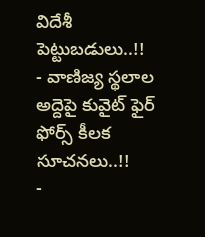విదేశీ పెట్టుబడులు..!!
- వాణిజ్య స్థలాల అద్దెపై కువైట్ ఫైర్ ఫోర్స్ కీలక సూచనలు..!!
-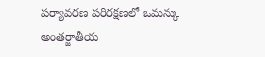పర్యావరణ పరిరక్షణలో ఒమన్కు అంతర్జాతీయ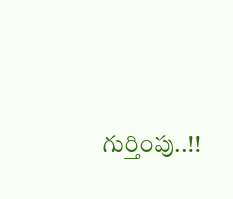గుర్తింపు..!!